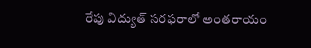రేపు విద్యుత్ సరఫరాలో అంతరాయం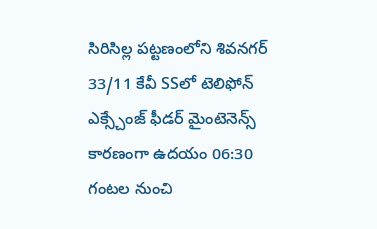సిరిసిల్ల పట్టణంలోని శివనగర్ 33/11 కేవీ SSలో టెలిఫోన్ ఎక్స్చేంజ్ ఫీడర్ మైంటెనెన్స్ కారణంగా ఉదయం 06:30 గంటల నుంచి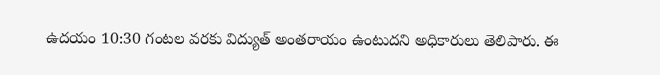ఉదయం 10:30 గంటల వరకు విద్యుత్ అంతరాయం ఉంటుదని అధికారులు తెలిపారు. ఈ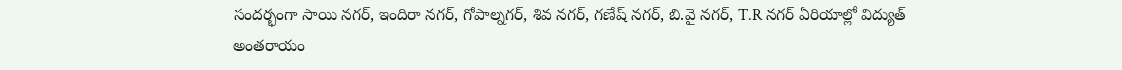సందర్భంగా సాయి నగర్, ఇందిరా నగర్, గోపాల్నగర్, శివ నగర్, గణేష్ నగర్, బి.వై నగర్, T.R నగర్ ఏరియాల్లో విద్యుత్ అంతరాయం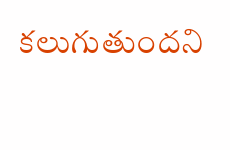కలుగుతుందని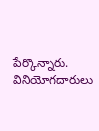పేర్కొన్నారు. వినియోగదారులు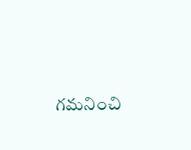గమనించి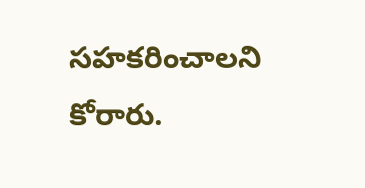సహకరించాలని కోరారు.